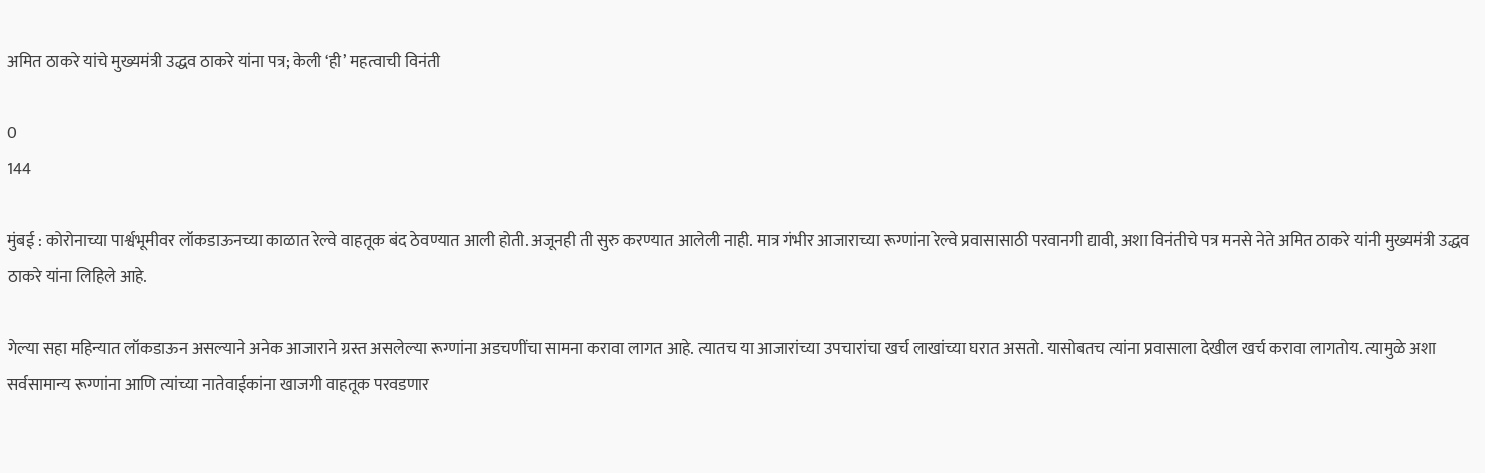अमित ठाकरे यांचे मुख्यमंत्री उद्धव ठाकरे यांना पत्र; केली ‘ही’ महत्वाची विनंती

0
144

मुंबई : कोरोनाच्या पार्श्वभूमीवर लॉकडाऊनच्या काळात रेल्वे वाहतूक बंद ठेवण्यात आली होती. अजूनही ती सुरु करण्यात आलेली नाही. मात्र गंभीर आजाराच्या रूग्णांना रेल्वे प्रवासासाठी परवानगी द्यावी, अशा विनंतीचे पत्र मनसे नेते अमित ठाकरे यांनी मुख्यमंत्री उद्धव ठाकरे यांना लिहिले आहे.

गेल्या सहा महिन्यात लॉकडाऊन असल्याने अनेक आजाराने ग्रस्त असलेल्या रूग्णांना अडचणींचा सामना करावा लागत आहे. त्यातच या आजारांच्या उपचारांचा खर्च लाखांच्या घरात असतो. यासोबतच त्यांना प्रवासाला देखील खर्च करावा लागतोय. त्यामुळे अशा सर्वसामान्य रूग्णांना आणि त्यांच्या नातेवाईकांना खाजगी वाहतूक परवडणार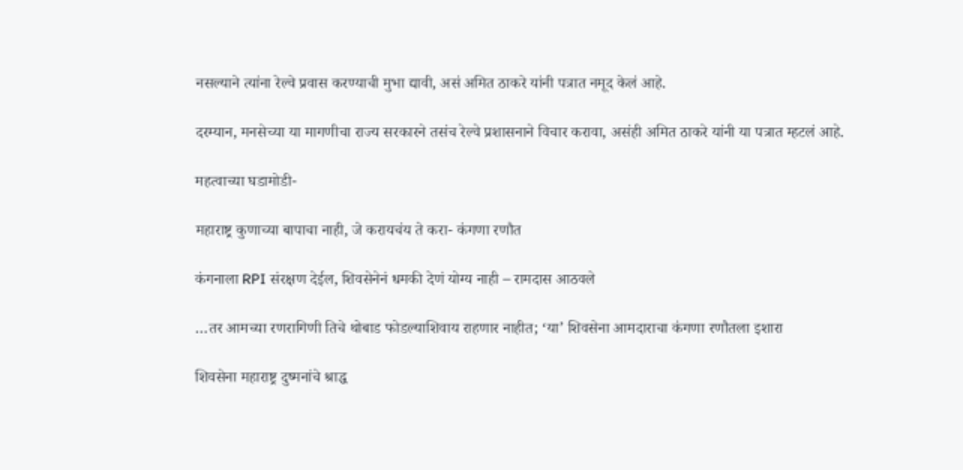नसल्याने त्यांना रेल्वे प्रवास करण्याची मुभा द्यावी, असं अमित ठाकरे यांनी पत्रात नमूद केलं आहे.

दरम्यान, मनसेच्या या मागणीचा राज्य सरकारने तसंच रेल्वे प्रशासनाने विचार करावा, असंही अमित ठाकरे यांनी या पत्रात म्हटलं आहे.

महत्वाच्या घडामोडी-

महाराष्ट्र कुणाच्या बापाचा नाही, जे करायचंय ते करा- कंगणा रणौत

कंगनाला RPI संरक्षण देईल, शिवसेनेनं धमकी देणं योग्य नाही – रामदास आठवले

…तर आमच्या रणरागिणी तिचे थोबाड फोडल्याशिवाय राहणार नाहीत; ‘या’ शिवसेना आमदाराचा कंगणा रणौतला इशारा

शिवसेना महाराष्ट्र दुष्मनांचे श्राद्ध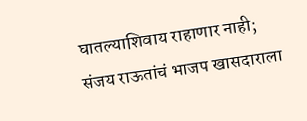घातल्याशिवाय राहाणार नाही; संजय राऊतांचं भाजप खासदाराला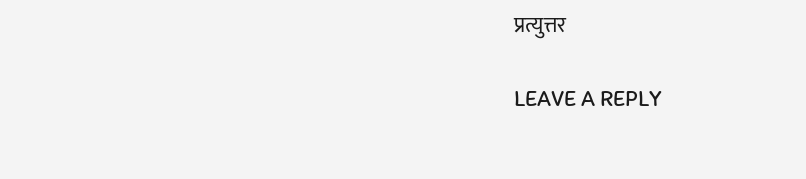प्रत्युत्तर

LEAVE A REPLY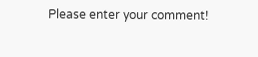Please enter your comment!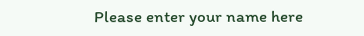Please enter your name here